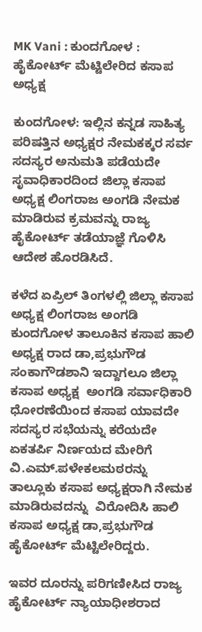MK Vani : ಕುಂದಗೋಳ : ಹೈಕೋರ್ಟ್ ಮೆಟ್ಟಿಲೇರಿದ ಕಸಾಪ ಅಧ್ಯಕ್ಷ

ಕುಂದಗೋಳ: ಇಲ್ಲಿನ ಕನ್ನಡ ಸಾಹಿತ್ಯ ಪರಿಷತ್ತಿನ ಅಧ್ಯಕ್ಷರ ನೇಮಕಕ್ಕರ ಸರ್ವ ಸದಸ್ಯರ ಅನುಮತಿ ಪಡೆಯದೇ ಸೃವಾಧಿಕಾರದಿಂದ ಜಿಲ್ಲಾ ಕಸಾಪ‌ ಅಧ್ಯಕ್ಷ ಲಿಂಗರಾಜ ಅಂಗಡಿ ನೇಮಕ ಮಾಡಿರುವ ಕ್ರಮವನ್ನು ರಾಜ್ಯ ಹೈಕೋರ್ಟ್ ತಡೆಯಾಜ್ಞೆ ಗೊಳಿಸಿ ಆದೇಶ ಹೊರಡಿಸಿದೆ.

ಕಳೆದ ಏಪ್ರಿಲ್ ತಿಂಗಳಲ್ಲಿ ಜಿಲ್ಲಾ ಕಸಾಪ ಅಧ್ಯಕ್ಷ ಲಿಂಗರಾಜ ಅಂಗಡಿ ಕುಂದಗೋಳ ತಾಲೂಕಿನ ಕಸಾಪ ಹಾಲಿ  ಅಧ್ಯಕ್ಷ ರಾದ ಡಾ,ಪ್ರಭುಗೌಡ ಸಂಕಾಗೌಡಶಾನಿ ಇದ್ದಾಗಲೂ ಜಿಲ್ಲಾ ಕಸಾಪ‌ ಅಧ್ಯಕ್ಷ  ಅಂಗಡಿ ಸರ್ವಾಧಿಕಾರಿ ಧೋರಣೆಯಿಂದ ಕಸಾಪ‌ ಯಾವದೇ ಸದಸ್ಯರ ಸಭೆಯನ್ನು ಕರೆಯದೇ ಏಕತರ್ಪಿ ನಿರ್ಣಯದ ಮೇರಿಗೆ ವಿ.ಎಮ್.ಪಳೇಕಲಮಠರನ್ನು  ತಾಲ್ಲೂಕು ಕಸಾಪ ಅಧ್ಯಕ್ಷರಾಗಿ ನೇಮಕ ಮಾಡಿರುವದನ್ನು  ವಿರೋದಿಸಿ ಹಾಲಿ ಕಸಾಪ ಅಧ್ಯಕ್ಷ ಡಾ,ಪ್ರಭುಗೌಡ ಹೈಕೋರ್ಟ್ ಮೆಟ್ಟಿಲೇರಿದ್ದರು.

ಇವರ ದೂರನ್ನು ಪರಿಗಣೀಸಿದ ರಾಜ್ಯ ಹೈಕೋರ್ಟ್ ನ್ಯಾಯಾಧೀಶರಾದ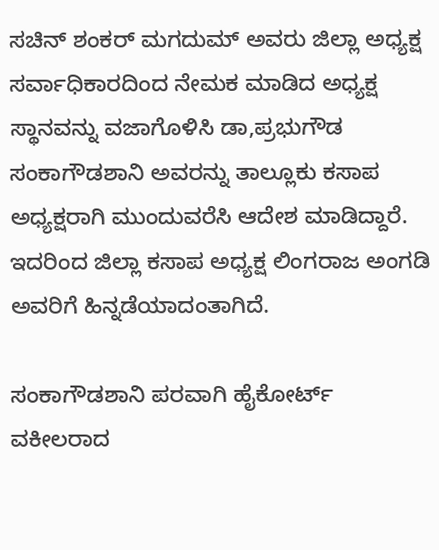ಸಚಿನ್ ಶಂಕರ್ ಮಗದುಮ್ ಅವರು ಜಿಲ್ಲಾ ಅಧ್ಯಕ್ಷ ಸರ್ವಾಧಿಕಾರದಿಂದ ನೇಮಕ ಮಾಡಿದ ಅಧ್ಯಕ್ಷ ಸ್ಥಾನವನ್ನು ವಜಾಗೊಳಿಸಿ ಡಾ,ಪ್ರಭುಗೌಡ ಸಂಕಾಗೌಡಶಾನಿ ಅವರನ್ನು ತಾಲ್ಲೂಕು ಕಸಾಪ ಅಧ್ಯಕ್ಷರಾಗಿ ಮುಂದುವರೆಸಿ ಆದೇಶ ಮಾಡಿದ್ದಾರೆ. ಇದರಿಂದ ಜಿಲ್ಲಾ ಕಸಾಪ ಅಧ್ಯಕ್ಷ ಲಿಂಗರಾಜ ಅಂಗಡಿ ಅವರಿಗೆ ಹಿನ್ನಡೆಯಾದಂತಾಗಿದೆ.

ಸಂಕಾಗೌಡಶಾನಿ ಪರವಾಗಿ ಹೈಕೋರ್ಟ್ ವಕೀಲರಾದ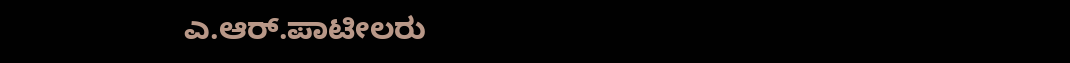ಎ.ಆರ್.ಪಾಟೀಲರು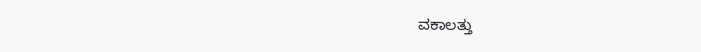ವಕಾಲತ್ತು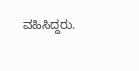ವಹಿಸಿದ್ದರು.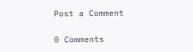Post a Comment

0 Comments